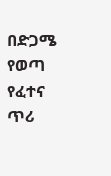በድጋሜ የወጣ የፈተና ጥሪ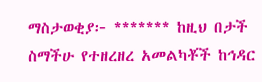ማስታወቂያ፦ ******* ከዚህ በታች ስማችሁ የተዘረዘረ አመልካቾች ከኅዳር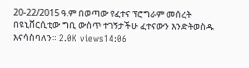20-22/2015 ዓ.ም በወጣው የፈተና ፕሮግራም መሰረት በዩኒቨርሲቲው ግቢ ውስጥ ተገኝታችሁ ፈተናውን እንድትወስዱ እናሳስባለን። 2.0K views14:06